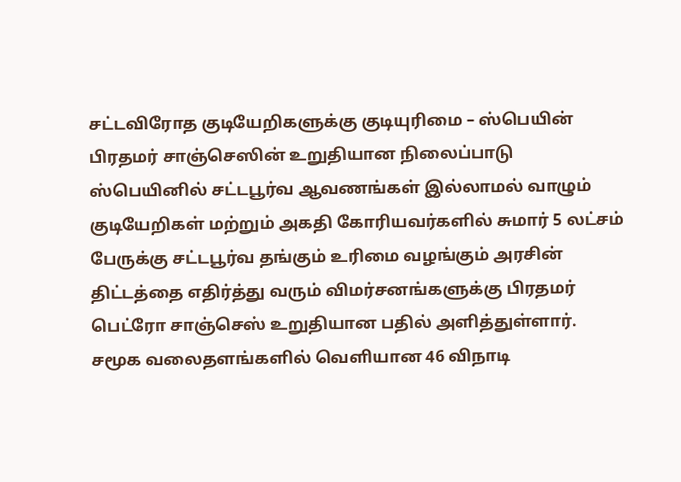சட்டவிரோத குடியேறிகளுக்கு குடியுரிமை – ஸ்பெயின் பிரதமர் சாஞ்செஸின் உறுதியான நிலைப்பாடு
ஸ்பெயினில் சட்டபூர்வ ஆவணங்கள் இல்லாமல் வாழும் குடியேறிகள் மற்றும் அகதி கோரியவர்களில் சுமார் 5 லட்சம் பேருக்கு சட்டபூர்வ தங்கும் உரிமை வழங்கும் அரசின் திட்டத்தை எதிர்த்து வரும் விமர்சனங்களுக்கு பிரதமர் பெட்ரோ சாஞ்செஸ் உறுதியான பதில் அளித்துள்ளார். சமூக வலைதளங்களில் வெளியான 46 விநாடி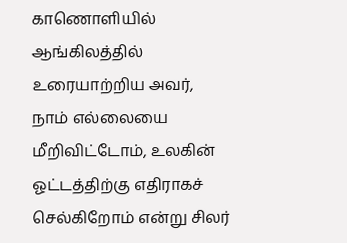காணொளியில் ஆங்கிலத்தில் உரையாற்றிய அவர், நாம் எல்லையை மீறிவிட்டோம், உலகின் ஓட்டத்திற்கு எதிராகச் செல்கிறோம் என்று சிலர்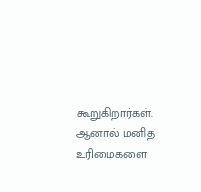கூறுகிறார்கள். ஆனால் மனித உரிமைகளை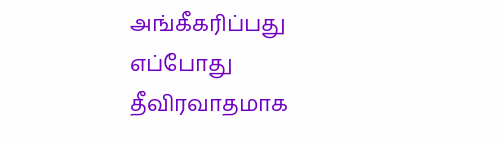அங்கீகரிப்பது எப்போது தீவிரவாதமாக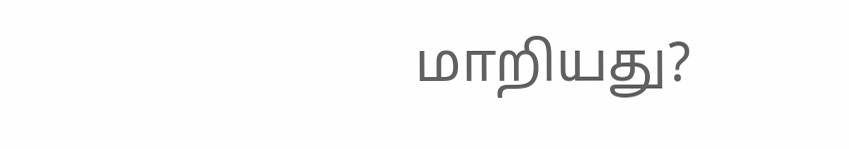மாறியது?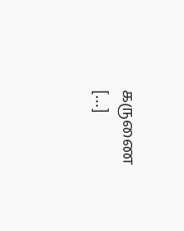கருணை […]